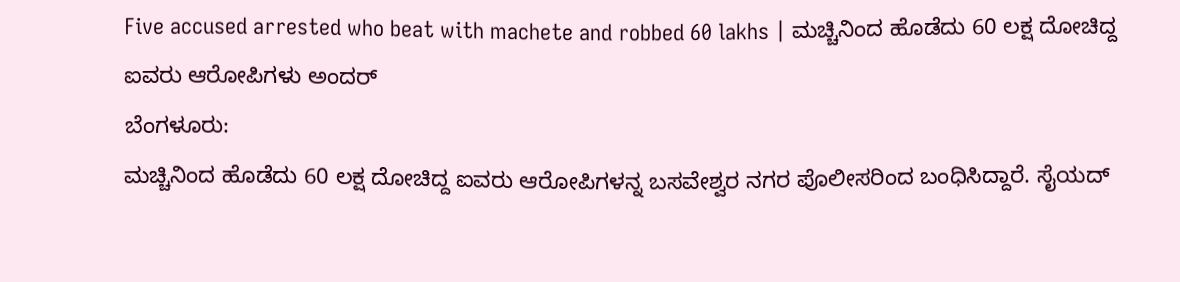Five accused arrested who beat with machete and robbed 60 lakhs | ಮಚ್ಚಿನಿಂದ ಹೊಡೆದು 60 ಲಕ್ಷ ದೋಚಿದ್ದ ಐವರು ಆರೋಪಿಗಳು ಅಂದರ್
ಬೆಂಗಳೂರು:
ಮಚ್ಚಿನಿಂದ ಹೊಡೆದು 60 ಲಕ್ಷ ದೋಚಿದ್ದ ಐವರು ಆರೋಪಿಗಳನ್ನ ಬಸವೇಶ್ವರ ನಗರ ಪೊಲೀಸರಿಂದ ಬಂಧಿಸಿದ್ದಾರೆ. ಸೈಯದ್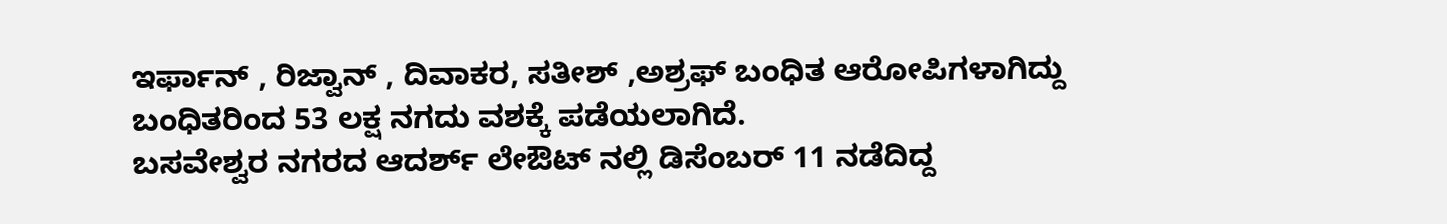ಇರ್ಫಾನ್ , ರಿಜ್ವಾನ್ , ದಿವಾಕರ, ಸತೀಶ್ ,ಅಶ್ರಫ್ ಬಂಧಿತ ಆರೋಪಿಗಳಾಗಿದ್ದು ಬಂಧಿತರಿಂದ 53 ಲಕ್ಷ ನಗದು ವಶಕ್ಕೆ ಪಡೆಯಲಾಗಿದೆ.
ಬಸವೇಶ್ವರ ನಗರದ ಆದರ್ಶ್ ಲೇಔಟ್ ನಲ್ಲಿ ಡಿಸೆಂಬರ್ 11 ನಡೆದಿದ್ದ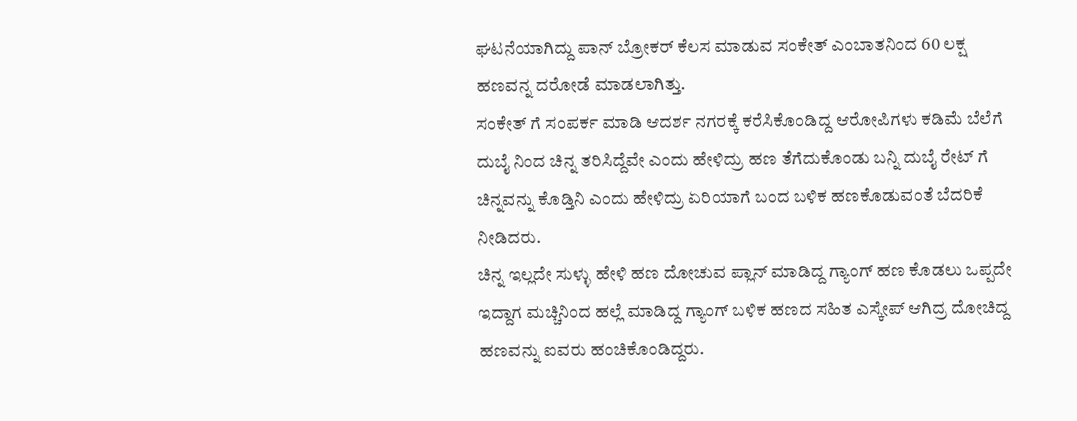ಘಟನೆಯಾಗಿದ್ದು ಪಾನ್ ಬ್ರೋಕರ್ ಕೆಲಸ ಮಾಡುವ ಸಂಕೇತ್ ಎಂಬಾತನಿಂದ 60 ಲಕ್ಷ ಹಣವನ್ನ ದರೋಡೆ ಮಾಡಲಾಗಿತ್ತು.
ಸಂಕೇತ್ ಗೆ ಸಂಪರ್ಕ ಮಾಡಿ ಆದರ್ಶ ನಗರಕ್ಕೆ ಕರೆಸಿಕೊಂಡಿದ್ದ ಆರೋಪಿಗಳು ಕಡಿಮೆ ಬೆಲೆಗೆ ದುಬೈ ನಿಂದ ಚಿನ್ನ ತರಿಸಿದ್ದೆವೇ ಎಂದು ಹೇಳಿದ್ರು ಹಣ ತೆಗೆದುಕೊಂಡು ಬನ್ನಿ ದುಬೈ ರೇಟ್ ಗೆ ಚಿನ್ನವನ್ನು ಕೊಡ್ತಿನಿ ಎಂದು ಹೇಳಿದ್ರು ಏರಿಯಾಗೆ ಬಂದ ಬಳಿಕ ಹಣಕೊಡುವಂತೆ ಬೆದರಿಕೆ ನೀಡಿದರು.
ಚಿನ್ನ ಇಲ್ಲದೇ ಸುಳ್ಳು ಹೇಳಿ ಹಣ ದೋಚುವ ಪ್ಲಾನ್ ಮಾಡಿದ್ದ ಗ್ಯಾಂಗ್ ಹಣ ಕೊಡಲು ಒಪ್ಪದೇ ಇದ್ದಾಗ ಮಚ್ಚಿನಿಂದ ಹಲ್ಲೆ ಮಾಡಿದ್ದ ಗ್ಯಾಂಗ್ ಬಳಿಕ ಹಣದ ಸಹಿತ ಎಸ್ಕೇಪ್ ಆಗಿದ್ರ ದೋಚಿದ್ದ ಹಣವನ್ನು ಐವರು ಹಂಚಿಕೊಂಡಿದ್ದರು.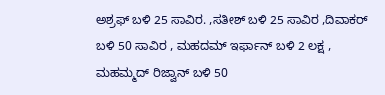ಅಶ್ರಫ್ ಬಳಿ 25 ಸಾವಿರ. ,ಸತೀಶ್ ಬಳಿ 25 ಸಾವಿರ ,ದಿವಾಕರ್ ಬಳಿ 50 ಸಾವಿರ , ಮಹದಮ್ ಇರ್ಫಾನ್ ಬಳಿ 2 ಲಕ್ಷ , ಮಹಮ್ಮದ್ ರಿಜ್ವಾನ್ ಬಳಿ 50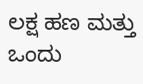ಲಕ್ಷ ಹಣ ಮತ್ತು ಒಂದು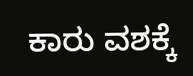ಕಾರು ವಶಕ್ಕೆ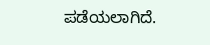ಪಡೆಯಲಾಗಿದೆ.